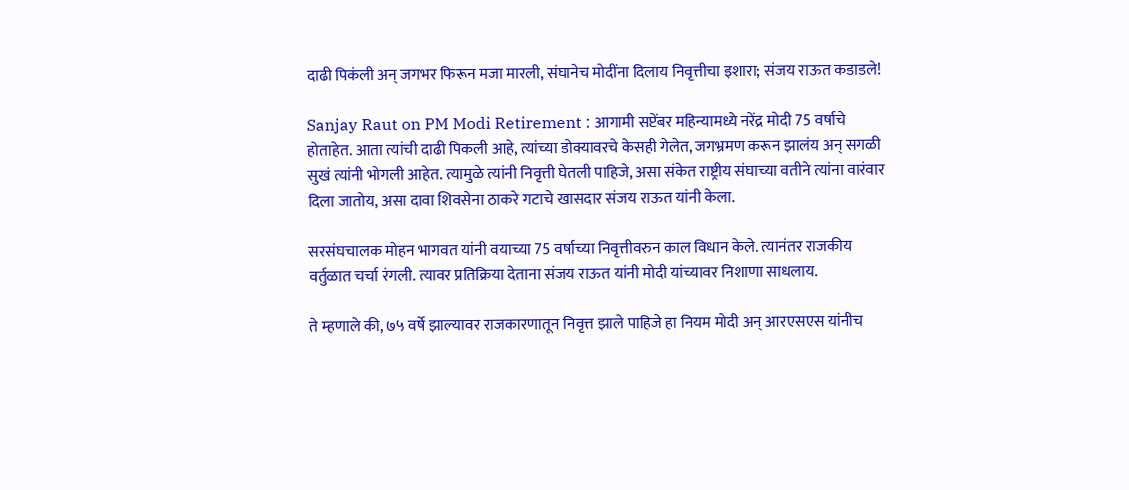दाढी पिकंली अन् जगभर फिरून मजा मारली, संघानेच मोदींना दिलाय निवृत्तीचा इशारा; संजय राऊत कडाडले!

Sanjay Raut on PM Modi Retirement : आगामी सप्टेंबर महिन्यामध्ये नरेंद्र मोदी 75 वर्षाचे होताहेत. आता त्यांची दाढी पिकली आहे, त्यांच्या डोक्यावरचे केसही गेलेत, जगभ्रमण करून झालंय अन् सगळी सुखं त्यांनी भोगली आहेत. त्यामुळे त्यांनी निवृत्ती घेतली पाहिजे, असा संकेत राष्ट्रीय संघाच्या वतीने त्यांना वारंवार दिला जातोय, असा दावा शिवसेना ठाकरे गटाचे खासदार संजय राऊत यांनी केला.

सरसंघचालक मोहन भागवत यांनी वयाच्या 75 वर्षाच्या निवृत्तीवरुन काल विधान केले. त्यानंतर राजकीय वर्तुळात चर्चा रंगली. त्यावर प्रतिक्रिया देताना संजय राऊत यांनी मोदी यांच्यावर निशाणा साधलाय.

ते म्हणाले की, ७५ वर्षे झाल्यावर राजकारणातून निवृत्त झाले पाहिजे हा नियम मोदी अन् आरएसएस यांनीच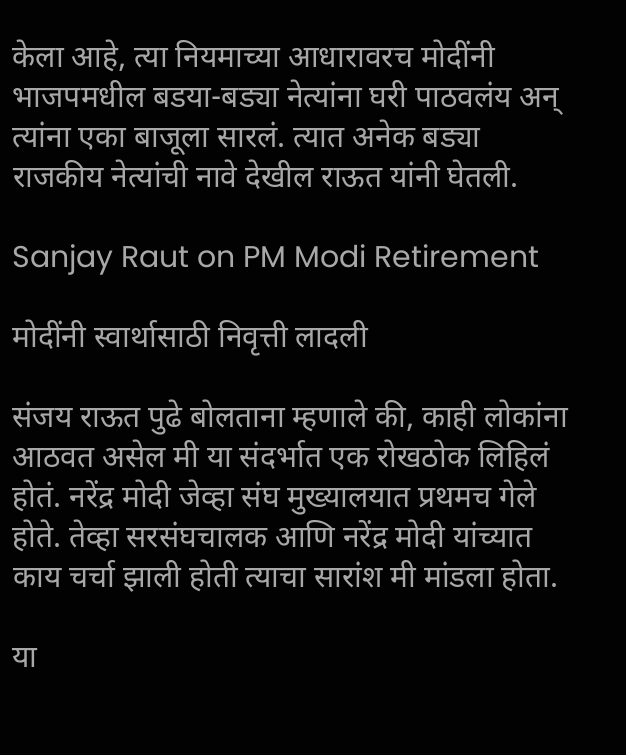केला आहे, त्या नियमाच्या आधारावरच मोदींनी भाजपमधील बडया-बड्या नेत्यांना घरी पाठवलंय अन् त्यांना एका बाजूला सारलं. त्यात अनेक बड्या राजकीय नेत्यांची नावे देखील राऊत यांनी घेतली.

Sanjay Raut on PM Modi Retirement

मोदींनी स्वार्थासाठी निवृत्ती लादली

संजय राऊत पुढे बोलताना म्हणाले की, काही लोकांना आठवत असेल मी या संदर्भात एक रोखठोक लिहिलं होतं. नरेंद्र मोदी जेव्हा संघ मुख्यालयात प्रथमच गेले होते. तेव्हा सरसंघचालक आणि नरेंद्र मोदी यांच्यात काय चर्चा झाली होती त्याचा सारांश मी मांडला होता.

या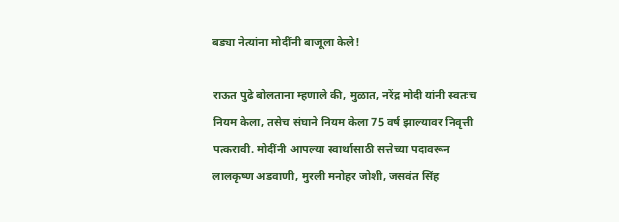बड्या नेत्यांना मोदींनी बाजूला केले!

राऊत पुढे बोलताना म्हणाले की, मुळात, नरेंद्र मोदी यांनी स्वतःच नियम केला, तसेच संघाने नियम केला 75 वर्ष झाल्यावर निवृत्ती पत्करावी. मोदींनी आपल्या स्वार्थासाठी सत्तेच्या पदावरून लालकृष्ण अडवाणी, मुरली मनोहर जोशी, जसवंत सिंह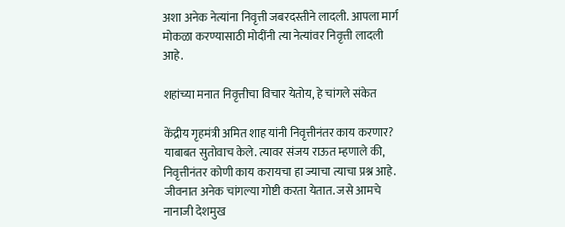अशा अनेक नेत्यांना निवृत्ती जबरदस्तीने लादली. आपला मार्ग मोकळा करण्यासाठी मोदींनी त्या नेत्यांवर निवृत्ती लादली आहे.

शहांच्या मनात निवृत्तीचा विचार येतोय, हे चांगले संकेत

केंद्रीय गृहमंत्री अमित शाह यांनी निवृत्तीनंतर काय करणार? याबाबत सुतोवाच केले. त्यावर संजय राऊत म्हणाले की, निवृत्तीनंतर कोणी काय करायचा हा ज्याचा त्याचा प्रश्न आहे. जीवनात अनेक चांगल्या गोष्टी करता येतात. जसे आमचे नानाजी देशमुख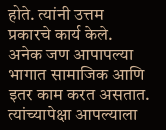होते. त्यांनी उत्तम प्रकारचे कार्य केले. अनेक जण आपापल्या भागात सामाजिक आणि इतर काम करत असतात. त्यांच्यापेक्षा आपल्याला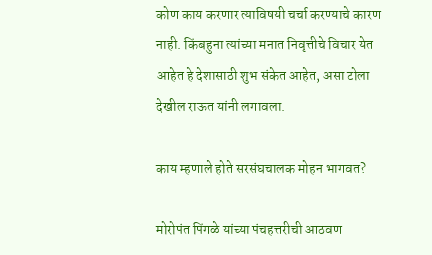कोण काय करणार त्याविषयी चर्चा करण्याचे कारण नाही. किंबहुना त्यांच्या मनात निवृत्तीचे विचार येत आहेत हे देशासाठी शुभ संकेत आहेत, असा टोला देखील राऊत यांनी लगावला.

काय म्हणाले होते सरसंघचालक मोहन भागवत?

मोरोपंत पिंगळे यांच्या पंचहत्तरीची आठवण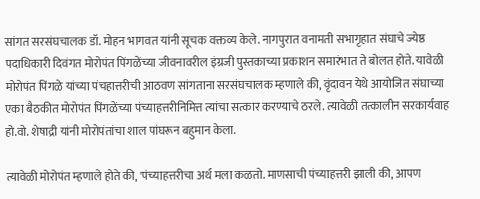सांगत सरसंघचालक डॉ. मोहन भागवत यांनी सूचक वक्तव्य केले. नागपुरात वनामती सभागृहात संघाचे ज्येष्ठ पदाधिकारी दिवंगत मोरोपंत पिंगळेंच्या जीवनावरील इंग्रजी पुस्तकाच्या प्रकाशन समारंभात ते बोलत होते. यावेळी मोरोपंत पिंगळे यांच्या पंचहात्तरीची आठवण सांगताना सरसंघचालक म्हणाले की, वृंदावन येथे आयोजित संघाच्या एका बैठकीत मोरोपंत पिंगळेंच्या पंच्याहत्तरीनिमित्त त्यांचा सत्कार करण्याचे ठरले. त्यावेळी तत्कालीन सरकार्यवाह हो.वो. शेषाद्री यांनी मोरोपंतांचा शाल पांघरून बहुमान केला.

त्यावेळी मोरोपंत म्हणाले होते की, 'पंच्याहत्तरीचा अर्थ मला कळतो. माणसाची पंच्याहत्तरी झाली की, आपण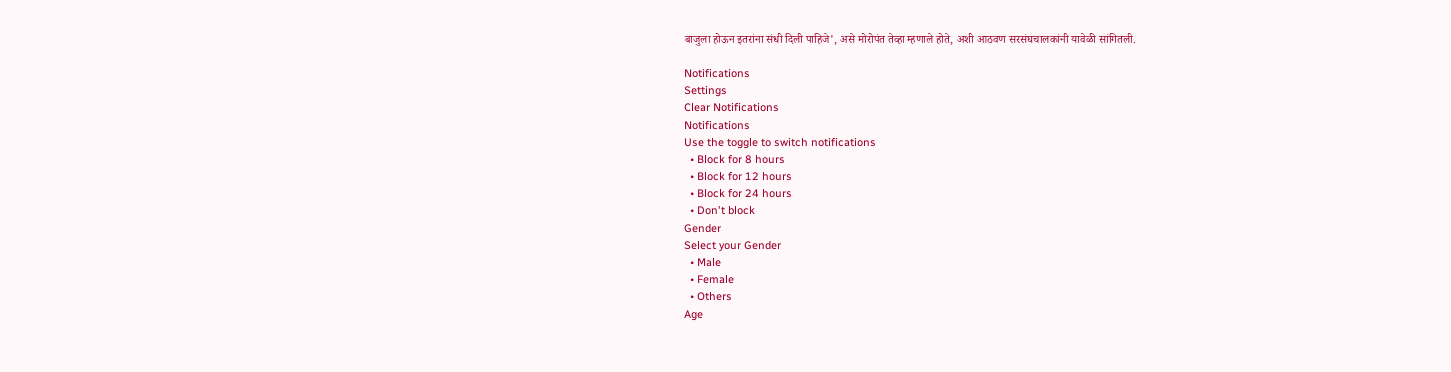बाजुला होऊन इतरांना संधी दिली पाहिजे', असे मोरोपंत तेव्हा म्हणाले होते, अशी आठवण सरसंघचालकांनी यावेळी सांगितली.

Notifications
Settings
Clear Notifications
Notifications
Use the toggle to switch notifications
  • Block for 8 hours
  • Block for 12 hours
  • Block for 24 hours
  • Don't block
Gender
Select your Gender
  • Male
  • Female
  • Others
Age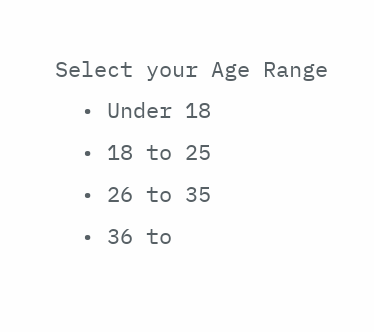Select your Age Range
  • Under 18
  • 18 to 25
  • 26 to 35
  • 36 to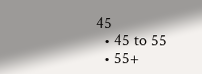45
  • 45 to 55
  • 55+